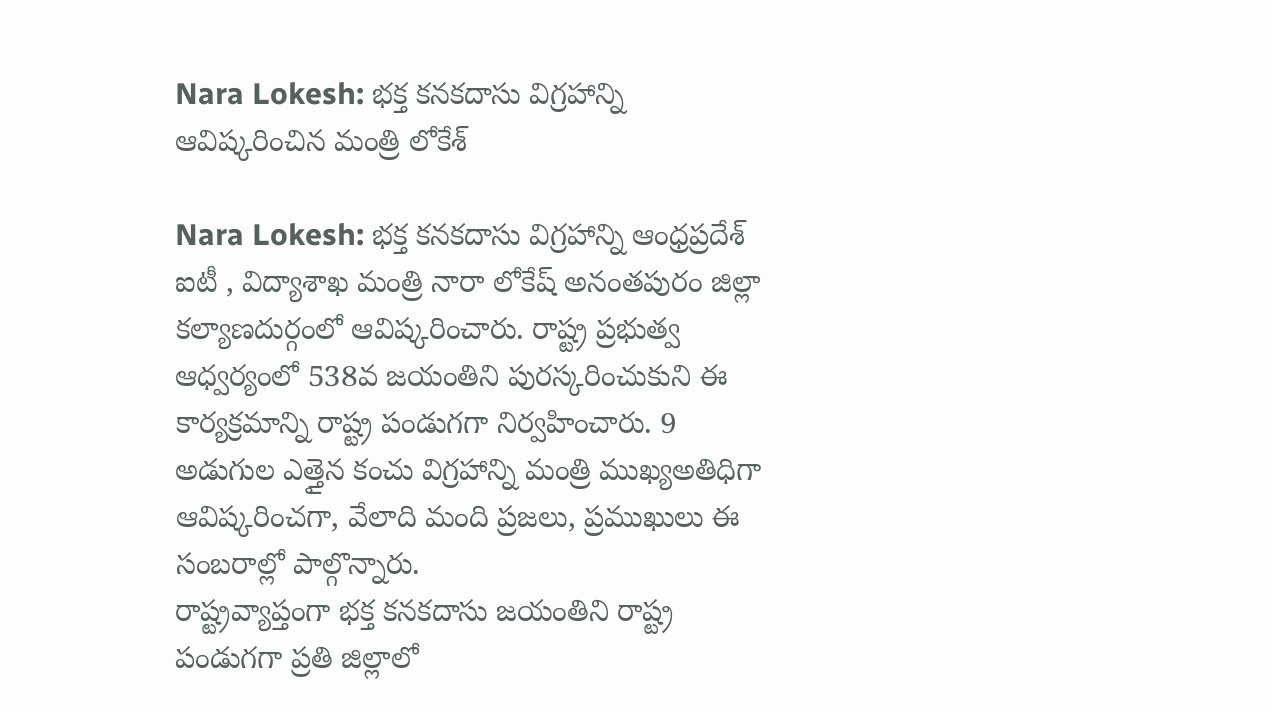Nara Lokesh: భక్త కనకదాసు విగ్రహాన్ని ఆవిష్కరించిన మంత్రి లోకేశ్

Nara Lokesh: భక్త కనకదాసు విగ్రహాన్ని ఆంధ్రప్రదేశ్ ఐటీ , విద్యాశాఖ మంత్రి నారా లోకేష్ అనంతపురం జిల్లా కల్యాణదుర్గంలో ఆవిష్కరించారు. రాష్ట్ర ప్రభుత్వ ఆధ్వర్యంలో 538వ జయంతిని పురస్కరించుకుని ఈ కార్యక్రమాన్ని రాష్ట్ర పండుగగా నిర్వహించారు. 9 అడుగుల ఎత్తైన కంచు విగ్రహాన్ని మంత్రి ముఖ్యఅతిధిగా ఆవిష్కరించగా, వేలాది మంది ప్రజలు, ప్రముఖులు ఈ సంబరాల్లో పాల్గొన్నారు.
రాష్ట్రవ్యాప్తంగా భక్త కనకదాసు జయంతిని రాష్ట్ర పండుగగా ప్రతి జిల్లాలో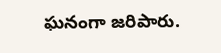ఘనంగా జరిపారు.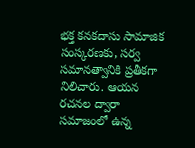భక్త కనకదాసు సామాజిక సంస్కరణకు, సర్వ సమానత్వానికి ప్రతీకగా నిలిచారు. ఆయన రచనల ద్వారా సమాజంలో ఉన్న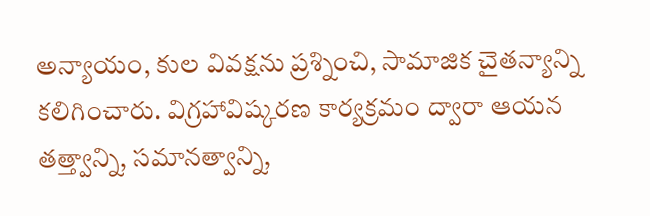అన్యాయం, కుల వివక్షను ప్రశ్నించి, సామాజిక చైతన్యాన్ని కలిగించారు. విగ్రహావిష్కరణ కార్యక్రమం ద్వారా ఆయన తత్త్వాన్ని, సమానత్వాన్ని,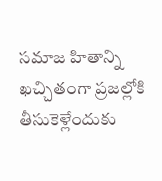సమాజ హితాన్ని ఖచ్చితంగా ప్రజల్లోకి తీసుకెళ్లేందుకు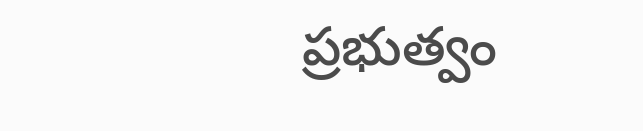ప్రభుత్వం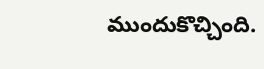ముందుకొచ్చింది.